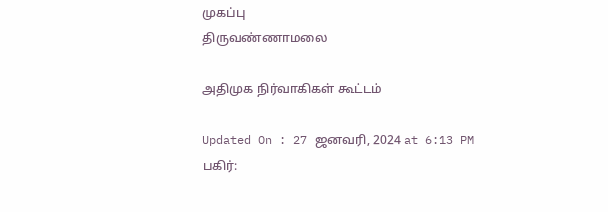முகப்பு
திருவண்ணாமலை

அதிமுக நிர்வாகிகள் கூட்டம்

Updated On : 27 ஜனவரி, 2024 at 6:13 PM
பகிர்: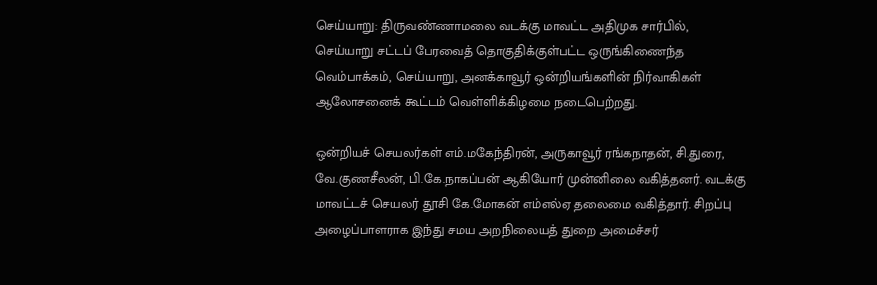செய்யாறு: திருவண்ணாமலை வடக்கு மாவட்ட அதிமுக சார்பில், செய்யாறு சட்டப் பேரவைத் தொகுதிக்குள்பட்ட ஒருங்கிணைந்த வெம்பாக்கம், செய்யாறு, அனக்காவூர் ஒன்றியங்களின் நிர்வாகிகள் ஆலோசனைக் கூட்டம் வெள்ளிக்கிழமை நடைபெற்றது.

ஒன்றியச் செயலர்கள் எம்.மகேந்திரன், அருகாவூர் ரங்கநாதன், சி.துரை, வே.குணசீலன், பி.கே.நாகப்பன் ஆகியோர் முன்னிலை வகித்தனர். வடக்கு மாவட்டச் செயலர் தூசி கே.மோகன் எம்எல்ஏ தலைமை வகித்தார். சிறப்பு அழைப்பாளராக இந்து சமய அறநிலையத் துறை அமைச்சர்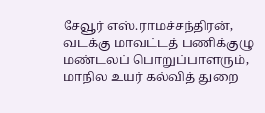சேவூர் எஸ்.ராமச்சந்திரன், வடக்கு மாவட்டத் பணிக்குழு மண்டலப் பொறுப்பாளரும், மாநில உயர் கல்வித் துறை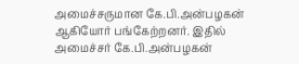அமைச்சருமான கே.பி.அன்பழகன் ஆகியோர் பங்கேற்றனர். இதில் அமைச்சர் கே.பி.அன்பழகன்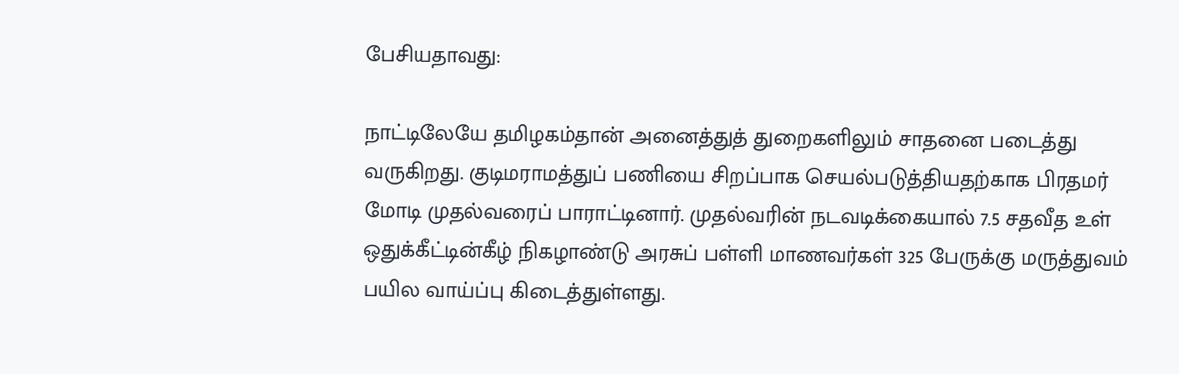பேசியதாவது:

நாட்டிலேயே தமிழகம்தான் அனைத்துத் துறைகளிலும் சாதனை படைத்து வருகிறது. குடிமராமத்துப் பணியை சிறப்பாக செயல்படுத்தியதற்காக பிரதமர் மோடி முதல்வரைப் பாராட்டினார். முதல்வரின் நடவடிக்கையால் 7.5 சதவீத உள் ஒதுக்கீட்டின்கீழ் நிகழாண்டு அரசுப் பள்ளி மாணவர்கள் 325 பேருக்கு மருத்துவம் பயில வாய்ப்பு கிடைத்துள்ளது.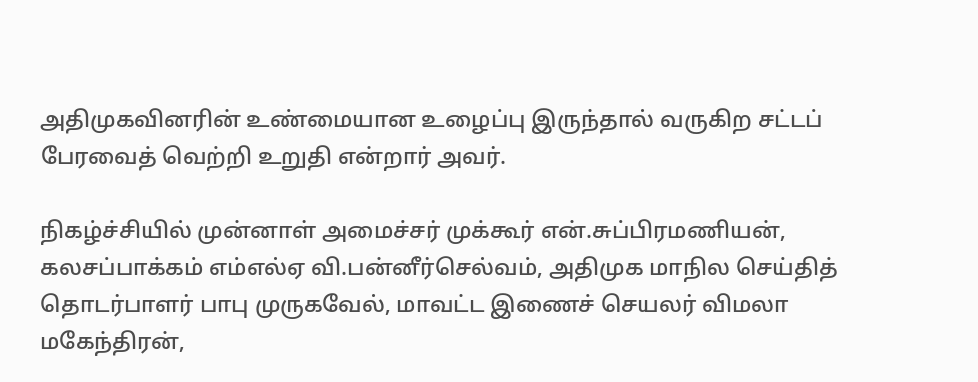அதிமுகவினரின் உண்மையான உழைப்பு இருந்தால் வருகிற சட்டப் பேரவைத் வெற்றி உறுதி என்றார் அவர்.

நிகழ்ச்சியில் முன்னாள் அமைச்சர் முக்கூர் என்.சுப்பிரமணியன், கலசப்பாக்கம் எம்எல்ஏ வி.பன்னீர்செல்வம், அதிமுக மாநில செய்தித் தொடர்பாளர் பாபு முருகவேல், மாவட்ட இணைச் செயலர் விமலா மகேந்திரன்,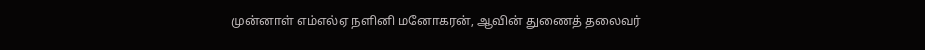முன்னாள் எம்எல்ஏ நளினி மனோகரன், ஆவின் துணைத் தலைவர்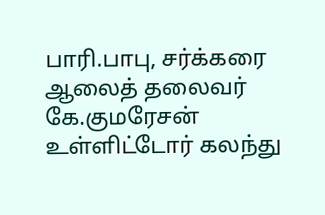பாரி.பாபு, சர்க்கரை ஆலைத் தலைவர் கே.குமரேசன் உள்ளிட்டோர் கலந்து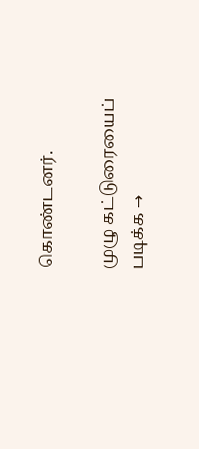கொண்டனர்.

முழு கட்டுரையைப் படிக்க →